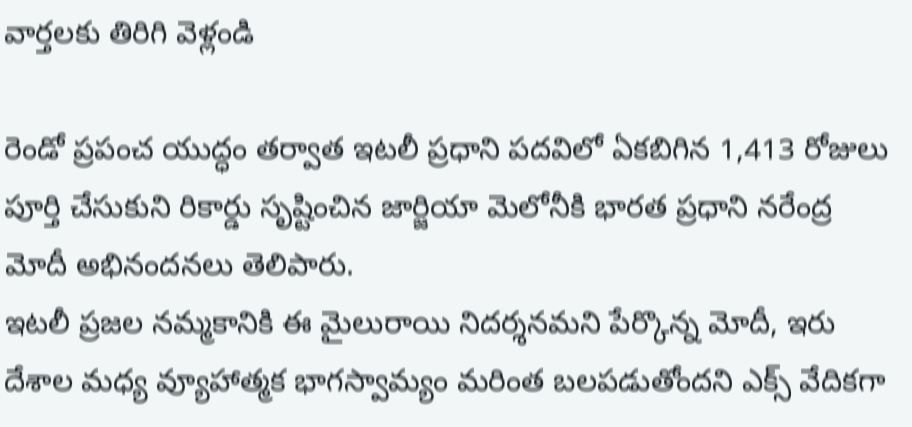వార్తలకు తిరిగి వెళ్లండి

రెండో ప్రపంచ యుద్ధం తర్వాత ఇటలీ ప్రధాని పదవిలో ఏకబిగిన 1,413 రోజులు పూర్తి చేసుకుని రికార్డు సృష్టించిన జార్జియా మెలోనీకి భారత ప్రధాని నరేంద్ర మోదీ అభినందనలు తెలిపారు.
ఇటలీ ప్రజల నమ్మకానికి ఈ మైలురాయి నిదర్శనమని పేర్కొన్న మోదీ, ఇరు దేశాల మధ్య వ్యూహాత్మక భాగస్వామ్యం మరింత బలపడుతోందని ఎక్స్ వేదికగా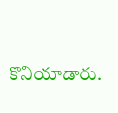కొనియాడారు.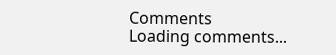Comments
Loading comments...